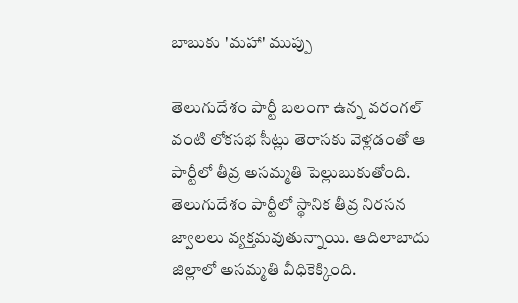బాబుకు 'మహా' ముప్పు

తెలుగుదేశం పార్టీ బలంగా ఉన్న వరంగల్ వంటి లోకసభ సీట్లు తెరాసకు వెళ్లడంతో ఆ పార్టీలో తీవ్ర అసమ్మతి పెల్లుబుకుతోంది. తెలుగుదేశం పార్టీలో స్థానిక తీవ్ర నిరసన జ్వాలలు వ్యక్తమవుతున్నాయి. ఆదిలాబాదు జిల్లాలో అసమ్మతి వీధికెక్కింది.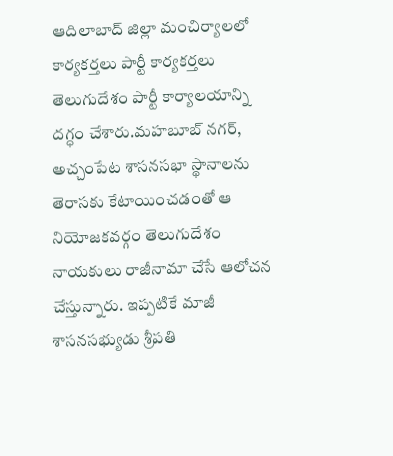ఆదిలాబాద్ జిల్లా మంచిర్యాలలో కార్యకర్తలు పార్టీ కార్యకర్తలు తెలుగుదేశం పార్టీ కార్యాలయాన్ని దగ్ధం చేశారు.మహబూబ్ నగర్, అచ్చంపేట శాసనసభా స్థానాలను తెరాసకు కేటాయించడంతో ఆ నియోజకవర్గం తెలుగుదేశం నాయకులు రాజీనామా చేసే ఆలోచన చేస్తున్నారు. ఇప్పటికే మాజీ శాసనసభ్యుడు శ్రీపతి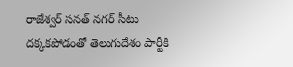రాజేశ్వర్ సనత్ నగర్ సీటు దక్కకపోడంతో తెలుగుదేశం పార్టీకి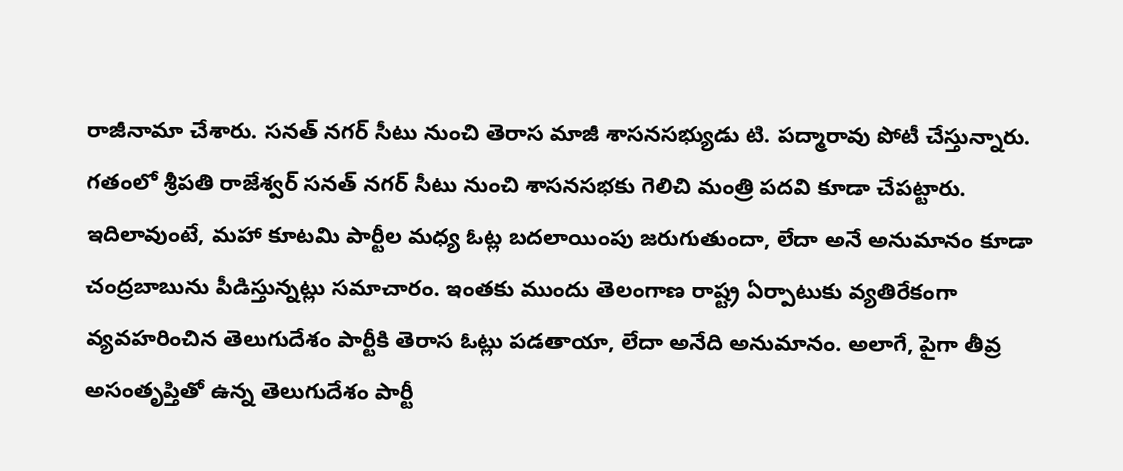రాజీనామా చేశారు. సనత్ నగర్ సీటు నుంచి తెరాస మాజీ శాసనసభ్యుడు టి. పద్మారావు పోటీ చేస్తున్నారు. గతంలో శ్రీపతి రాజేశ్వర్ సనత్ నగర్ సీటు నుంచి శాసనసభకు గెలిచి మంత్రి పదవి కూడా చేపట్టారు.
ఇదిలావుంటే, మహా కూటమి పార్టీల మధ్య ఓట్ల బదలాయింపు జరుగుతుందా, లేదా అనే అనుమానం కూడా చంద్రబాబును పీడిస్తున్నట్లు సమాచారం. ఇంతకు ముందు తెలంగాణ రాష్ట్ర ఏర్పాటుకు వ్యతిరేకంగా వ్యవహరించిన తెలుగుదేశం పార్టీకి తెరాస ఓట్లు పడతాయా, లేదా అనేది అనుమానం. అలాగే, పైగా తీవ్ర అసంతృప్తితో ఉన్న తెలుగుదేశం పార్టీ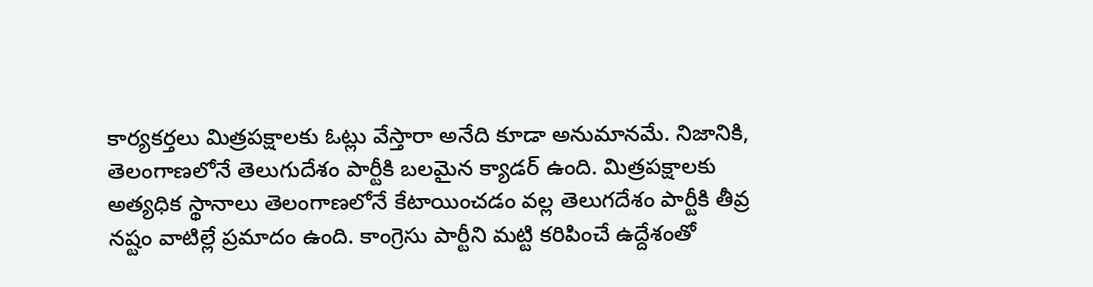కార్యకర్తలు మిత్రపక్షాలకు ఓట్లు వేస్తారా అనేది కూడా అనుమానమే. నిజానికి, తెలంగాణలోనే తెలుగుదేశం పార్టీకి బలమైన క్యాడర్ ఉంది. మిత్రపక్షాలకు అత్యధిక స్థానాలు తెలంగాణలోనే కేటాయించడం వల్ల తెలుగదేశం పార్టీకి తీవ్ర నష్టం వాటిల్లే ప్రమాదం ఉంది. కాంగ్రెసు పార్టీని మట్టి కరిపించే ఉద్దేశంతో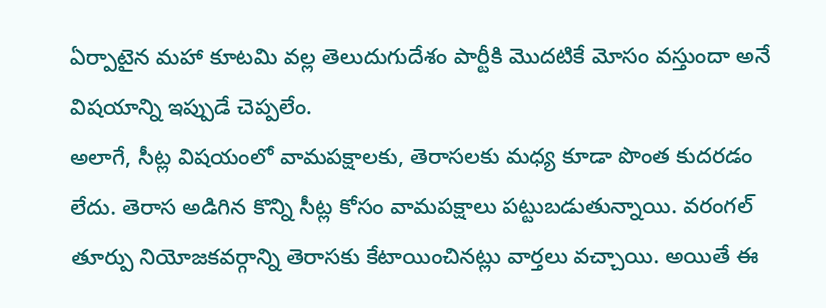ఏర్పాటైన మహా కూటమి వల్ల తెలుదుగుదేశం పార్టీకి మొదటికే మోసం వస్తుందా అనే విషయాన్ని ఇప్పుడే చెప్పలేం.
అలాగే, సీట్ల విషయంలో వామపక్షాలకు, తెరాసలకు మధ్య కూడా పొంత కుదరడం లేదు. తెరాస అడిగిన కొన్ని సీట్ల కోసం వామపక్షాలు పట్టుబడుతున్నాయి. వరంగల్ తూర్పు నియోజకవర్గాన్ని తెరాసకు కేటాయించినట్లు వార్తలు వచ్చాయి. అయితే ఈ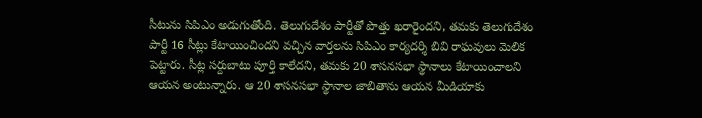సీటును సిపిఎం అడుగుతోంది. తెలుగుదేశం పార్టీతో పొత్తు ఖరారైందని, తమకు తెలుగుదేశం పార్టీ 16 సీట్లు కేటాయించిందని వచ్చిన వార్తలను సిపిఎం కార్యదర్శి బివి రాఘవులు మెలిక పెట్టారు. సీట్ల సర్దుబాటు పూర్తి కాలేదని, తమకు 20 శాసనసభా స్థానాలు కేటాయించాలని ఆయన అంటున్నారు. ఆ 20 శాసనసభా స్థానాల జాబితాను ఆయన మీడియాకు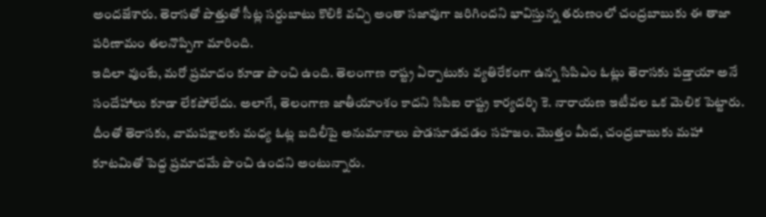అందజేశారు. తెరాసతో పొత్తుతో సీట్ల సర్దుబాటు కొలికి వచ్చి అంతా సజావుగా జరిగిందని భావిస్తున్న తరుణంలో చంద్రబాబుకు ఈ తాజా పరిణామం తలనొప్పిగా మారింది.
ఇదిలా వుంటే, మరో ప్రమాదం కూడా పొంచి ఉంది. తెలంగాణ రాష్ట్ర ఏర్పాటుకు వ్యతిరేకంగా ఉన్న సిపిఎం ఓట్లు తెరాసకు పడ్తాయా అనే సందేహాలు కూడా లేకపోలేదు. అలాగే, తెలంగాణ జాతీయాంశం కాదని సిపిఐ రాష్ట్ర కార్యదర్శి కె. నారాయణ ఇటీవల ఒక మెలిక పెట్టారు. దీంతో తెరాసకు, వామపక్షాలకు మధ్య ఓట్ల బదిలీపై అనుమానాలు పొడసూడచడం సహజం. మొత్తం మీద, చంద్రబాబుకు మహా కూటమితో పెద్ద ప్రమాదమే పొంచి ఉందని అంటున్నారు.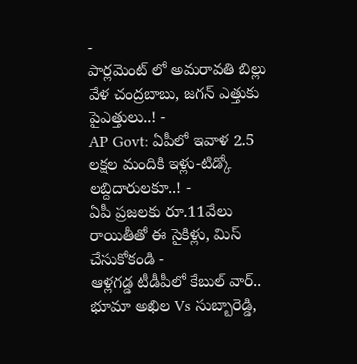-
పార్లమెంట్ లో అమరావతి బిల్లు వేళ చంద్రబాబు, జగన్ ఎత్తుకు పైఎత్తులు..! -
AP Govt: ఏపీలో ఇవాళ 2.5 లక్షల మందికి ఇళ్లు-టిడ్కో లబ్దిదారులకూ..! -
ఏపీ ప్రజలకు రూ.11వేలు రాయితీతో ఈ సైకిళ్లు, మిస్ చేసుకోకండి -
ఆళ్లగడ్డ టీడీపీలో కేబుల్ వార్.. భూమా అఖిల Vs సుబ్బారెడ్డి,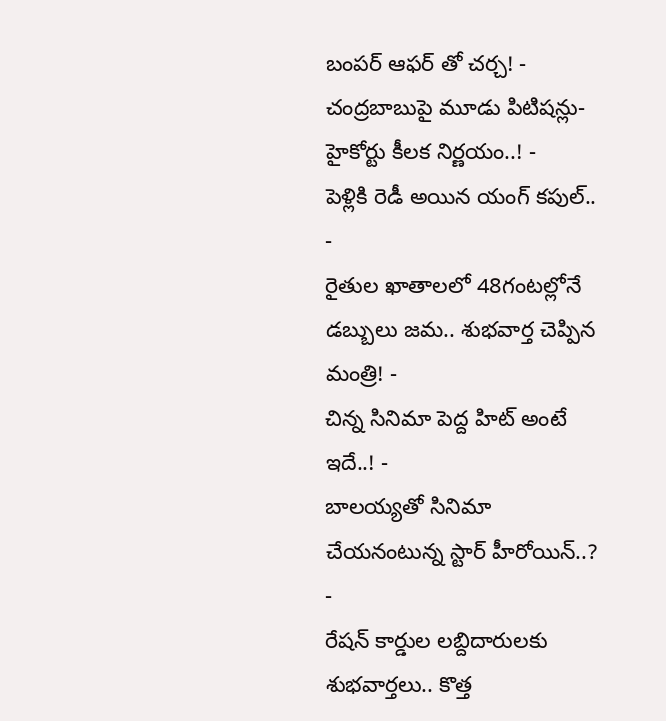బంపర్ ఆఫర్ తో చర్చ! -
చంద్రబాబుపై మూడు పిటిషన్లు- హైకోర్టు కీలక నిర్ణయం..! -
పెళ్లికి రెడీ అయిన యంగ్ కపుల్.. -
రైతుల ఖాతాలలో 48గంటల్లోనే డబ్బులు జమ.. శుభవార్త చెప్పిన మంత్రి! -
చిన్న సినిమా పెద్ద హిట్ అంటే ఇదే..! -
బాలయ్యతో సినిమా చేయనంటున్న స్టార్ హీరోయిన్..? -
రేషన్ కార్డుల లబ్దిదారులకు శుభవార్తలు.. కొత్త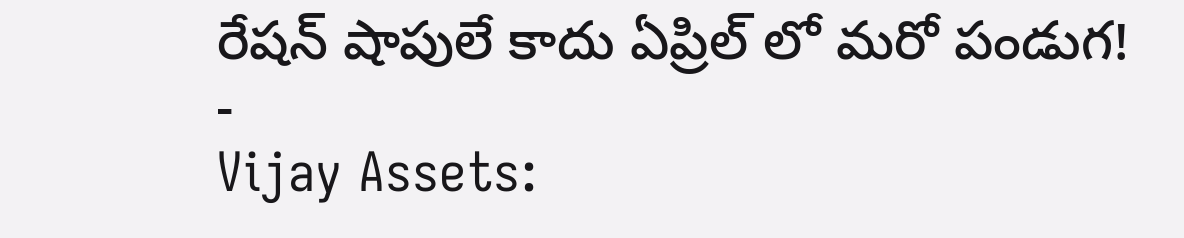రేషన్ షాపులే కాదు ఏప్రిల్ లో మరో పండుగ! -
Vijay Assets: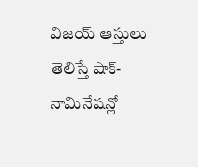విజయ్ ఆస్తులు తెలిస్తే షాక్- నామినేషన్లో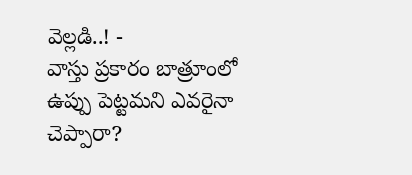వెల్లడి..! -
వాస్తు ప్రకారం బాత్రూంలో ఉప్పు పెట్టమని ఎవరైనా చెప్పారా?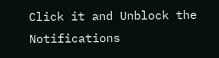Click it and Unblock the Notifications